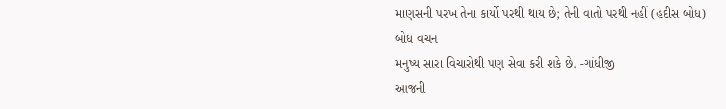માણસની પરખ તેના કાર્યો પરથી થાય છે; તેની વાતો પરથી નહીં (હદીસ બોધ)
બોધ વચન
મનુષ્ય સારા વિચારોથી પણ સેવા કરી શકે છે. -ગાંધીજી
આજની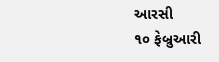આરસી
૧૦ ફેબ્રુઆરી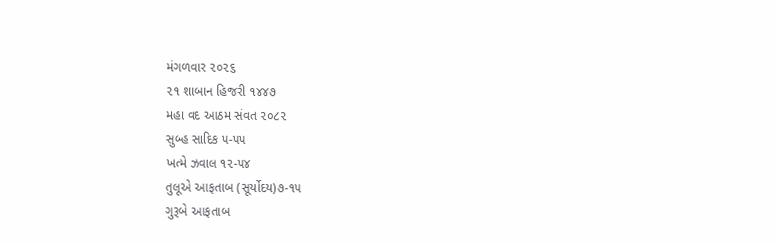મંગળવાર ૨૦૨૬
૨૧ શાબાન હિજરી ૧૪૪૭
મહા વદ આઠમ સંવત ૨૦૮૨
સુબ્હ સાદિક ૫-૫૫
ખત્મે ઝવાલ ૧૨-૫૪
તુલૂએ આફતાબ (સૂર્યોદય)૭-૧૫
ગુરૂબે આફતાબ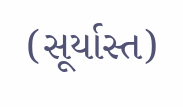(સૂર્યાસ્ત)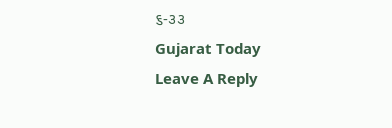૬-૩૩
Gujarat Today
Leave A Reply